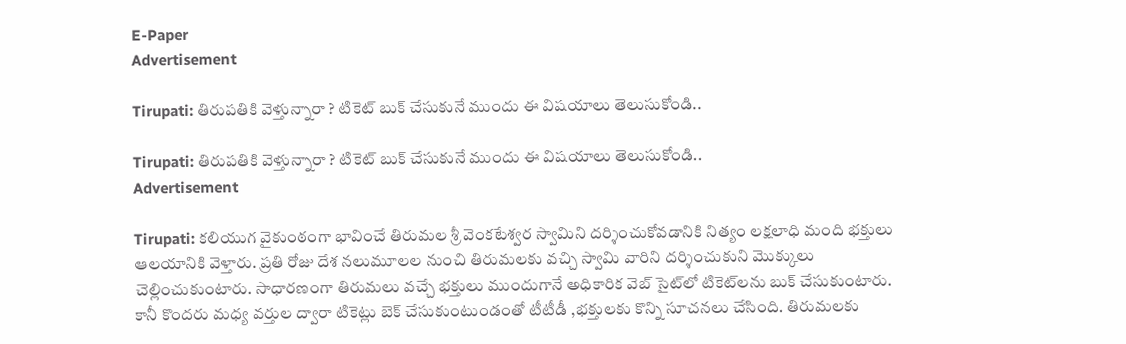E-Paper
Advertisement

Tirupati: తిరుపతికి వెళ్తున్నారా ? టికెట్ బుక్ చేసుకునే ముందు ఈ విషయాలు తెలుసుకోండి..

Tirupati: తిరుపతికి వెళ్తున్నారా ? టికెట్ బుక్ చేసుకునే ముందు ఈ విషయాలు తెలుసుకోండి..
Advertisement

Tirupati: కలియుగ వైకుంఠంగా భావించే తిరుమల శ్రీ వెంకటేశ్వర స్వామిని దర్శించుకోవడానికి నిత్యం లక్షలాధి మంది భక్తులు ఆలయానికి వెళ్తారు. ప్రతి రోజు దేశ నలుమూలల నుంచి తిరుమలకు వచ్చి స్వామి వారిని దర్శించుకుని మొక్కులు చెల్లించుకుంటారు. సాధారణంగా తిరుమలు వచ్చే భక్తులు ముందుగానే అధికారిక వెబ్ సైట్‌లో టికెట్‌లను బుక్ చేసుకుంటారు. కానీ కొందరు మధ్య వర్తుల ద్వారా టికెట్లు బెక్ చేసుకుంటుండంతో టీటీడీ ,భక్తులకు కొన్ని సూచనలు చేసింది. తిరుమలకు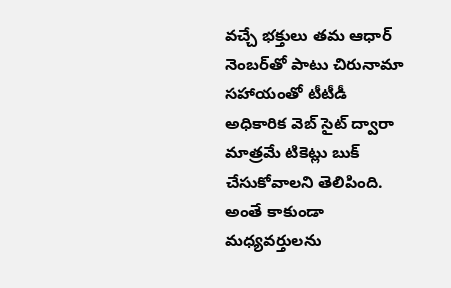వచ్చే భక్తులు తమ ఆధార్ నెంబర్‌తో పాటు చిరునామా సహాయంతో టీటీడీ అధికారిక వెబ్ సైట్ ద్వారా మాత్రమే టికెట్లు బుక్ చేసుకోవాలని తెలిపింది. అంతే కాకుండా మధ్యవర్తులను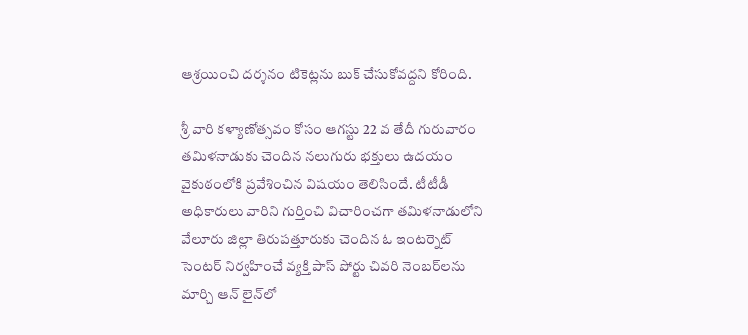ఆశ్రయించి దర్శనం టికెట్లను బుక్ చేసుకోవద్దని కోరింది.

శ్రీ వారి కళ్యాణోత్సవం కోసం ఆగస్టు 22 వ తేదీ గురువారం తమిళనాడుకు చెందిన నలుగురు భక్తులు ఉదయం వైకుఠంలోకి ప్రవేశించిన విషయం తెలిసిందే. టీటీడీ అధికారులు వారిని గుర్తించి విచారించగా తమిళనాడులోని వేలూరు జిల్లా తిరుపత్తూరుకు చెందిన ఓ ఇంటర్నెట్ సెంటర్ నిర్వహించే వ్యక్తి పాస్ పోర్టు చివరి నెంబర్‌లను మార్చి ఆన్ లైన్‌లో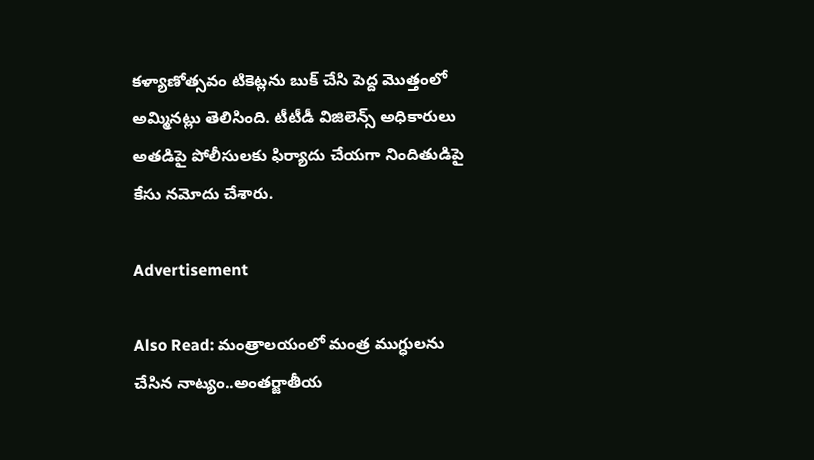కళ్యాణోత్సవం టికెట్లను బుక్ చేసి పెద్ద మొత్తంలో అమ్మినట్లు తెలిసింది. టీటీడీ విజిలెన్స్ అధికారులు అతడిపై పోలీసులకు ఫిర్యాదు చేయగా నిందితుడిపై కేసు నమోదు చేశారు.

Advertisement

Also Read: మంత్రాలయంలో మంత్ర ముగ్ధులను చేసిన నాట్యం..అంతర్జాతీయ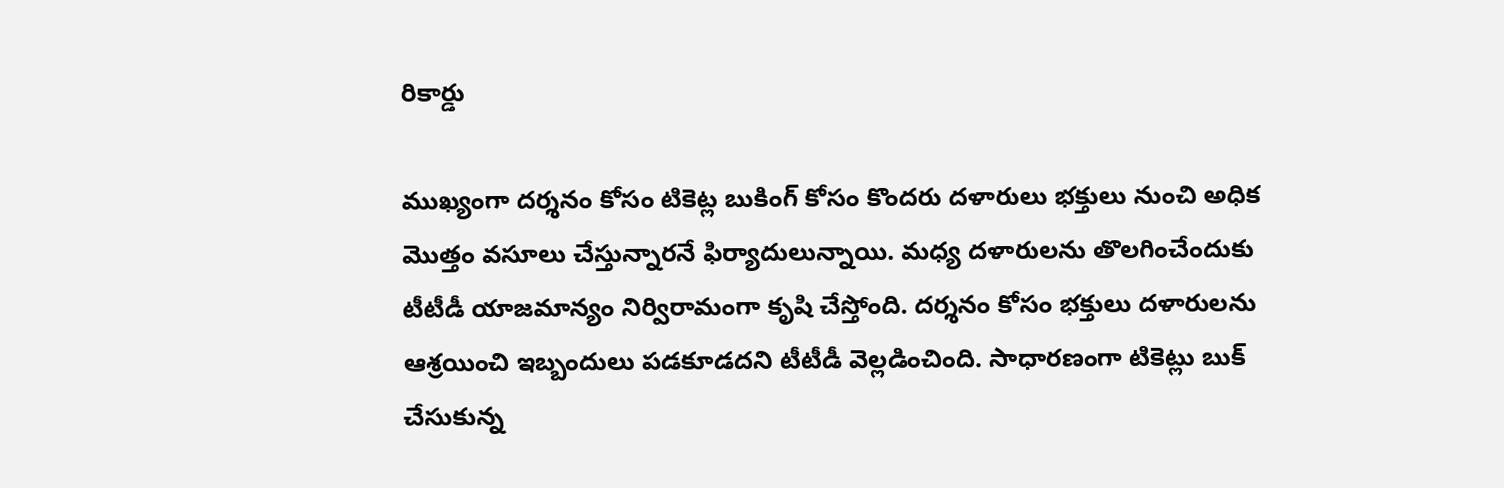రికార్డు

ముఖ్యంగా దర్శనం కోసం టికెట్ల బుకింగ్‌ కోసం కొందరు దళారులు భక్తులు నుంచి అధిక మొత్తం వసూలు చేస్తున్నారనే ఫిర్యాదులున్నాయి. మధ్య దళారులను తొలగించేందుకు టీటీడీ యాజమాన్యం నిర్విరామంగా కృషి చేస్తోంది. దర్శనం కోసం భక్తులు దళారులను ఆశ్రయించి ఇబ్బందులు పడకూడదని టీటీడీ వెల్లడించింది. సాధారణంగా టికెట్లు బుక్ చేసుకున్న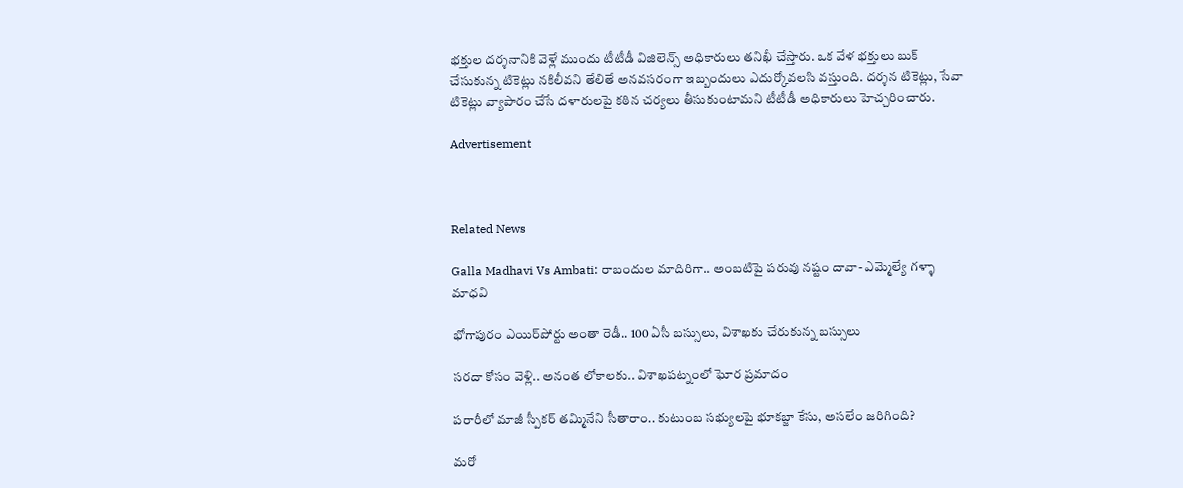భక్తుల దర్శనానికి వెళ్లే ముందు టీటీడీ విజిలెన్స్ అధికారులు తనిఖీ చేస్తారు. ఒక వేళ భక్తులు బుక్ చేసుకున్న టికెట్లు నకిలీవని తేలితే అనవసరంగా ఇబ్బందులు ఎదుర్కోవలసి వస్తుంది. దర్శన టికెట్లు, సేవా టికెట్లు వ్యాపారం చేసే దళారులపై కఠిన చర్యలు తీసుకుంటామని టీటీడీ అధికారులు హెచ్చరించారు.

Advertisement



Related News

Galla Madhavi Vs Ambati: రాబందుల మాదిరిగా.. అంబటిపై పరువు నష్టం దావా- ఎమ్మెల్యే గళ్ళా మాధవి

భోగాపురం ఎయిర్‌పోర్టు అంతా రెడీ.. 100 ఏసీ బస్సులు, విశాఖకు చేరుకున్న బస్సులు

సరదా కోసం వెళ్లి.. అనంత లోకాలకు.. విశాఖపట్నంలో ఘోర ప్రమాదం

పరారీలో మాజీ స్పీకర్ తమ్మినేని సీతారాం.. కుటుంబ సభ్యులపై భూకబ్జా కేసు, అసలేం జరిగింది?

మరో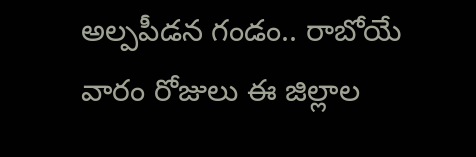అల్పపీడన గండం.. రాబోయే వారం రోజులు ఈ జిల్లాల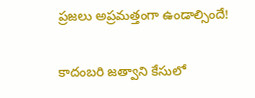ప్రజలు అప్రమత్తంగా ఉండాల్సిందే!

కాదంబరి జత్వాని కేసులో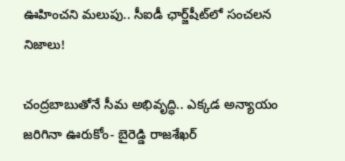ఊహించని మలుపు.. సీఐడీ ఛార్జ్‌షీట్‌లో సంచలన నిజాలు!

చంద్రబాబుతోనే సీమ అభివృద్ధి.. ఎక్కడ అన్యాయం జరిగినా ఊరుకోం- బైరెడ్డి రాజశేఖర్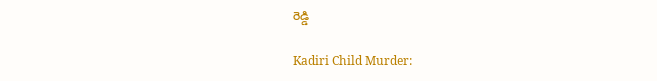రెడ్డి

Kadiri Child Murder: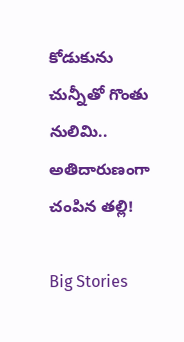కోడుకును చున్నీతో గొంతు నులిమి.. అతిదారుణంగా చంపిన తల్లి!

Big Stories